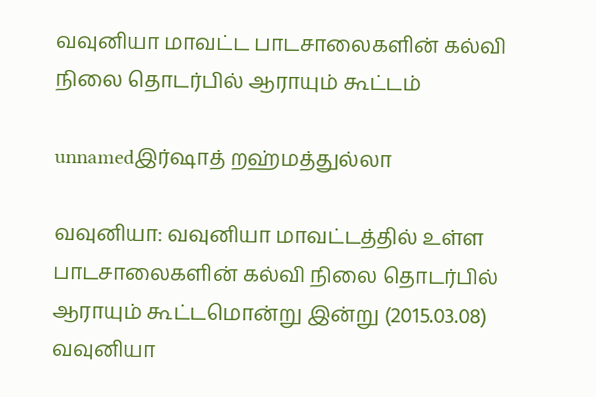வவுனியா மாவட்ட பாடசாலைகளின் கல்வி நிலை தொடர்பில் ஆராயும் கூட்டம்

unnamedஇர்ஷாத் றஹ்மத்துல்லா

வவுனியா: வவுனியா மாவட்டத்தில் உள்ள பாடசாலைகளின் கல்வி நிலை தொடர்பில் ஆராயும் கூட்டமொன்று இன்று (2015.03.08) வவுனியா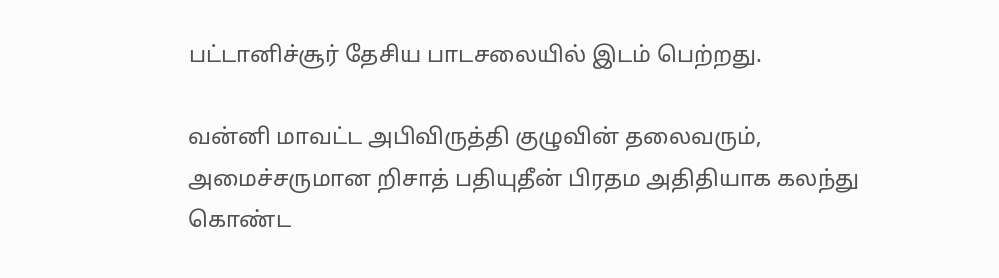பட்டானிச்சூர் தேசிய பாடசலையில் இடம் பெற்றது.

வன்னி மாவட்ட அபிவிருத்தி குழுவின் தலைவரும், அமைச்சருமான றிசாத் பதியுதீன் பிரதம அதிதியாக கலந்து கொண்ட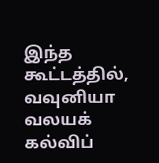இந்த கூட்டத்தில், வவுனியா வலயக் கல்விப்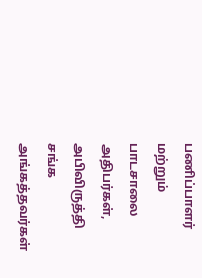பணிப்பாளர் மற்றும் பாடசாலை அதிபர்கள், அபிவிருத்தி சங்க அங்கத்தவர்கள்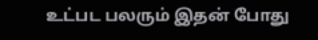உட்பட பலரும் இதன் போது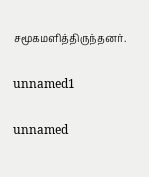சமூகமளித்திருந்தனர்.

unnamed1

unnamed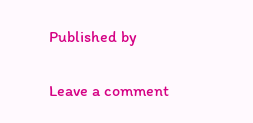Published by

Leave a comment